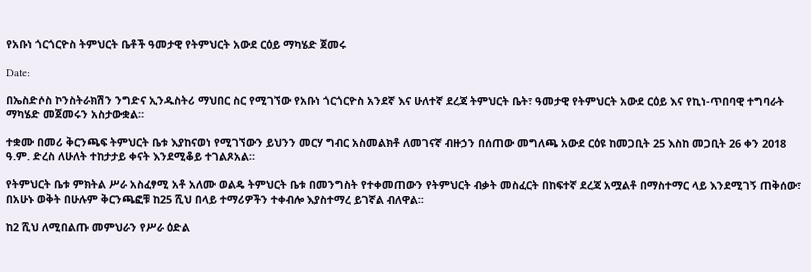የአቡነ ጎርጎርዮስ ትምህርት ቤቶች ዓመታዊ የትምህርት አውደ ርዕይ ማካሄድ ጀመሩ

Date:

በኤስድሶስ ኮንስትራክሽን ንግድና ኢንዱስትሪ ማህበር ስር የሚገኘው የአቡነ ጎርጎርዮስ አንደኛ እና ሁለተኛ ደረጃ ትምህርት ቤት፣ ዓመታዊ የትምህርት አውደ ርዕይ እና የኪነ-ጥበባዊ ተግባራት ማካሄድ መጀመሩን አስታውቋል።

ተቋሙ በመሪ ቅርንጫፍ ትምህርት ቤቱ እያከናወነ የሚገኘውን ይህንን መርሃ ግብር አስመልክቶ ለመገናኛ ብዙኃን በሰጠው መግለጫ አውደ ርዕዩ ከመጋቢት 25 እስከ መጋቢት 26 ቀን 2018 ዓ.ም. ድረስ ለሁለት ተከታታይ ቀናት እንደሚቆይ ተገልጾአል።

የትምህርት ቤቱ ምክትል ሥራ አስፈፃሚ አቶ አለሙ ወልዴ ትምህርት ቤቱ በመንግስት የተቀመጠውን የትምህርት ብቃት መስፈርት በከፍተኛ ደረጃ አሟልቶ በማስተማር ላይ እንደሚገኝ ጠቅሰው፣ በአሁኑ ወቅት በሁሉም ቅርንጫፎቹ ከ25 ሺህ በላይ ተማሪዎችን ተቀብሎ እያስተማረ ይገኛል ብለዋል፡፡

ከ2 ሺህ ለሚበልጡ መምህራን የሥራ ዕድል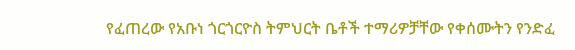የፈጠረው የአቡነ ጎርጎርዮስ ትምህርት ቤቶች ተማሪዎቻቸው የቀሰሙትን የንድፈ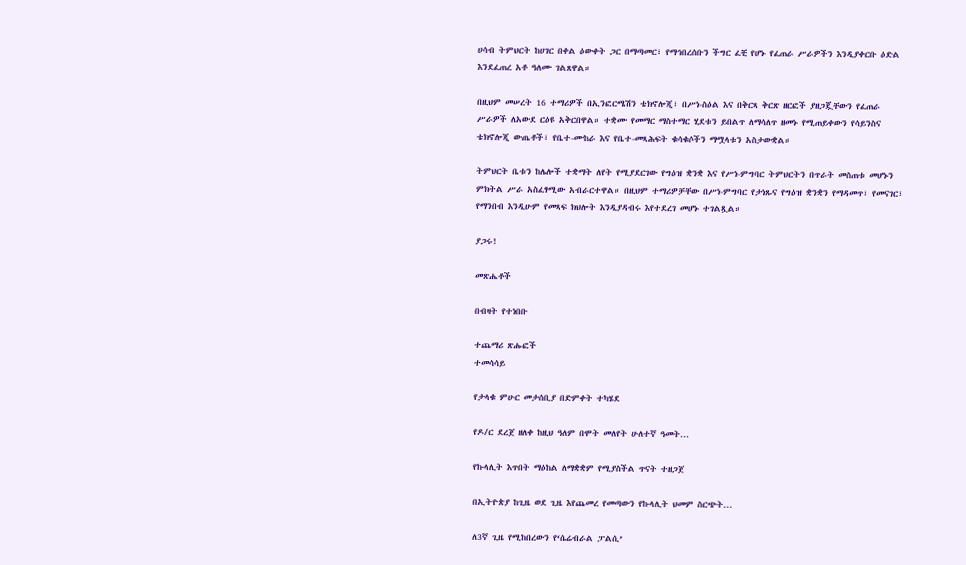ሀሳብ ትምህርት ከሀገር በቀል ዕውቀት ጋር በማጣመር፣ የማኅበረሰቡን ችግር ፈቺ የሆኑ የፈጠራ ሥራዎችን እንዲያቀርቡ ዕድል እንደፈጠረ አቶ ዓለሙ ገልጸዋል።

በዚህም መሠረት 16 ተማሪዎች በኢንፎርሜሽን ቴክኖሎጂ፣ በሥነ-ስዕል እና በቅርጻ ቅርጽ ዘርፎች ያዘጋጇቸውን የፈጠራ ሥራዎች ለአውደ ርዕዩ አቅርበዋል። ተቋሙ የመማር ማስተማር ሂደቱን ይበልጥ ለማሳለጥ ዘመኑ የሚጠይቀውን የሳይንስና ቴክኖሎጂ ውጤቶች፣ የቤተ-ሙከራ እና የቤተ-መጻሕፍት ቁሳቁሶችን ማሟላቱን አስታውቋል።

ትምህርት ቤቱን ከሌሎች ተቋማት ለየት የሚያደርገው የግዕዝ ቋንቋ እና የሥነ-ምግባር ትምህርትን በጥራት መስጠቱ መሆኑን ምክትል ሥራ አስፈፃሚው አብራርተዋል። በዚህም ተማሪዎቻቸው በሥነ-ምግባር የታነጹና የግዕዝ ቋንቋን የማዳመጥ፣ የመናገር፣ የማንበብ እንዲሁም የመጻፍ ክህሎት እንዲያዳብሩ እየተደረገ መሆኑ ተገልጿል።

ያጋሩ!

መጽሔቶች

በብዛት የተነበቡ

ተጨማሪ ጽሑፎች
ተመሳሳይ

የታላቁ ምሁር መታሰቢያ በድምቀት ተካሄደ

የዶ/ር ደረጀ ዘለቀ ከዚህ ዓለም በሞት መለየት ሁለተኛ ዓመት...

የኩላሊት እጥበት ማዕከል ለማቋቋም የሚያስችል ጥናት ተዘጋጀ

በኢትዮጵያ ከጊዜ ወደ ጊዜ እየጨመረ የመጣውን የኩላሊት ህመም ስርጭት...

ለ3ኛ ጊዜ የሚከበረውን የ‘ሴሬብራል ፓልሲ’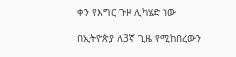ቀን የእግር ጉዞ ሊካሄድ ነው

በኢትዮጵያ ለ3ኛ ጊዜ የሚከበረውን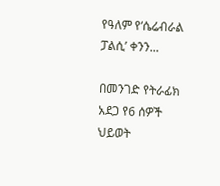የዓለም የ‘ሴሬብራል ፓልሲ’ ቀንን...

በመንገድ የትራፊክ አደጋ የ6 ሰዎች ህይወት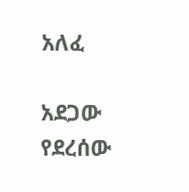አለፈ

አደጋው የደረሰው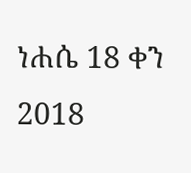ነሐሴ 18 ቀን 2018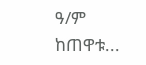ዓ/ም ከጠዋቱ...